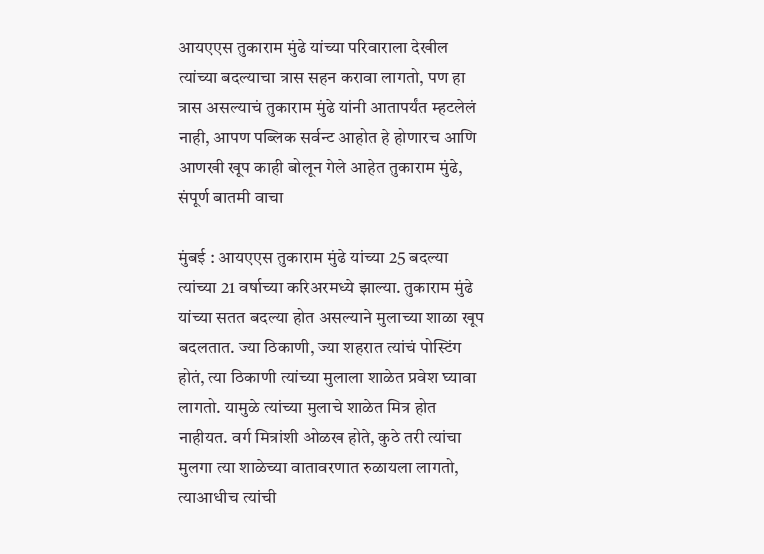आयएएस तुकाराम मुंढे यांच्या परिवाराला देखील त्यांच्या बदल्याचा त्रास सहन करावा लागतो, पण हा त्रास असल्याचं तुकाराम मुंढे यांनी आतापर्यंत म्हटलेलं नाही, आपण पब्लिक सर्वन्ट आहोत हे होणारच आणि आणखी खूप काही बोलून गेले आहेत तुकाराम मुंढे, संपूर्ण बातमी वाचा

मुंबई : आयएएस तुकाराम मुंढे यांच्या 25 बदल्या त्यांच्या 21 वर्षाच्या करिअरमध्ये झाल्या. तुकाराम मुंढे यांच्या सतत बदल्या होत असल्याने मुलाच्या शाळा खूप बदलतात. ज्या ठिकाणी, ज्या शहरात त्यांचं पोस्टिंग होतं, त्या ठिकाणी त्यांच्या मुलाला शाळेत प्रवेश घ्यावा लागतो. यामुळे त्यांच्या मुलाचे शाळेत मित्र होत नाहीयत. वर्ग मित्रांशी ओळख होते, कुठे तरी त्यांचा मुलगा त्या शाळेच्या वातावरणात रुळायला लागतो, त्याआधीच त्यांची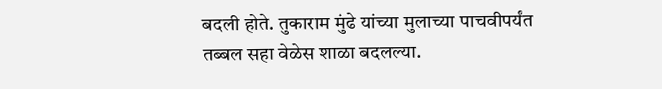बदली होते. तुकाराम मुंढे यांच्या मुलाच्या पाचवीपर्यंत तब्बल सहा वेळेस शाळा बदलल्या.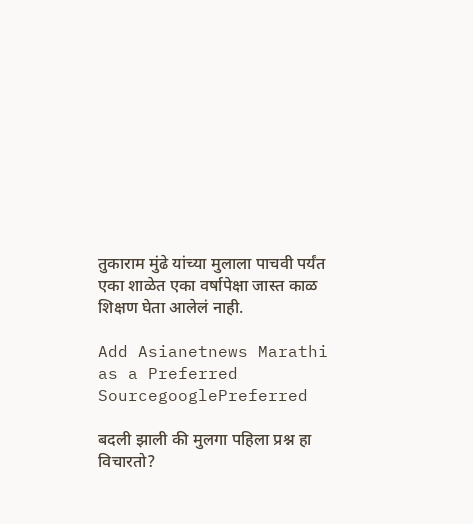तुकाराम मुंढे यांच्या मुलाला पाचवी पर्यंत एका शाळेत एका वर्षापेक्षा जास्त काळ शिक्षण घेता आलेलं नाही.

Add Asianetnews Marathi as a Preferred SourcegooglePreferred

बदली झाली की मुलगा पहिला प्रश्न हा विचारतो?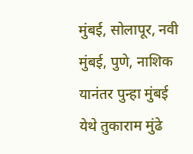मुंबई, सोलापूर, नवी मुंबई, पुणे, नाशिक यानंतर पुन्हा मुंबई येथे तुकाराम मुंढे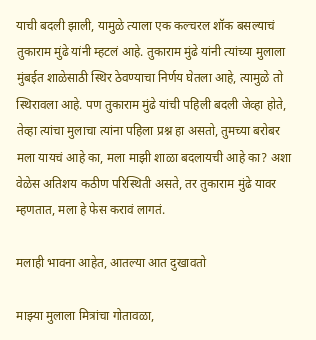याची बदली झाली, यामुळे त्याला एक कल्चरल शॉक बसल्याचं तुकाराम मुंढे यांनी म्हटलं आहे. तुकाराम मुंढे यांनी त्यांच्या मुलाला मुंबईत शाळेसाठी स्थिर ठेवण्याचा निर्णय घेतला आहे, त्यामुळे तो स्थिरावला आहे. पण तुकाराम मुंढे यांची पहिली बदली जेव्हा होते, तेव्हा त्यांचा मुलाचा त्यांना पहिला प्रश्न हा असतो, तुमच्या बरोबर मला यायचं आहे का, मला माझी शाळा बदलायची आहे का? अशा वेळेस अतिशय कठीण परिस्थिती असते, तर तुकाराम मुंढे यावर म्हणतात, मला हे फेस करावं लागतं.

मलाही भावना आहेत, आतल्या आत दुखावतो

माझ्या मुलाला मित्रांचा गोतावळा,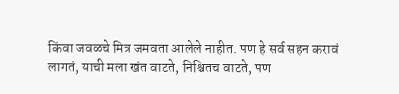किंवा जवळचे मित्र जमवता आलेले नाहीत. पण हे सर्व सहन करावं लागतं, याची मला खंत वाटते, निश्चितच वाटते, पण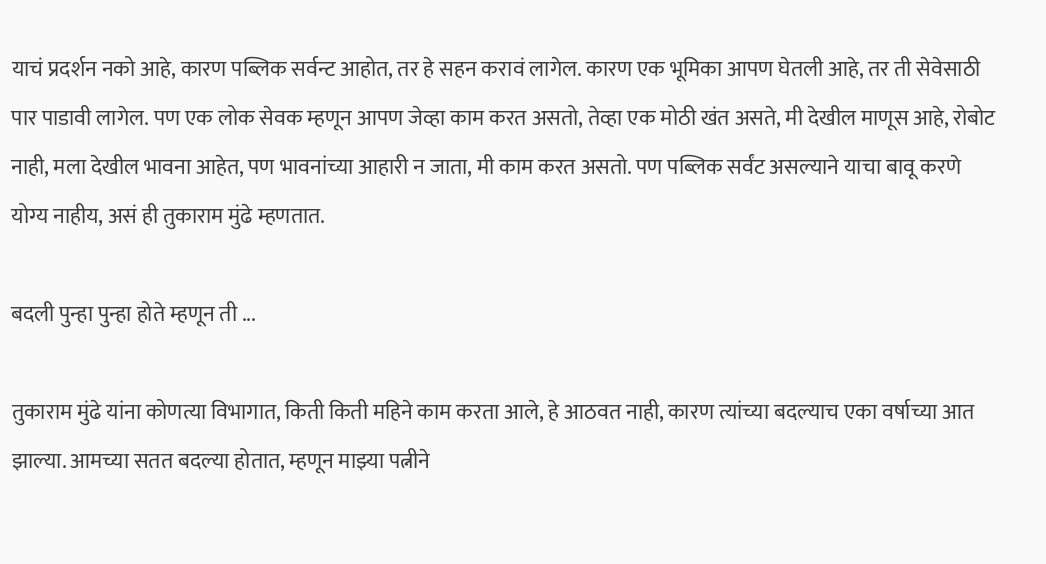याचं प्रदर्शन नको आहे, कारण पब्लिक सर्वन्ट आहोत, तर हे सहन करावं लागेल. कारण एक भूमिका आपण घेतली आहे, तर ती सेवेसाठी पार पाडावी लागेल. पण एक लोक सेवक म्हणून आपण जेव्हा काम करत असतो, तेव्हा एक मोठी खंत असते, मी देखील माणूस आहे, रोबोट नाही, मला देखील भावना आहेत, पण भावनांच्या आहारी न जाता, मी काम करत असतो. पण पब्लिक सर्वंट असल्याने याचा बावू करणे योग्य नाहीय, असं ही तुकाराम मुंढे म्हणतात.

बदली पुन्हा पुन्हा होते म्हणून ती ...

तुकाराम मुंढे यांना कोणत्या विभागात, किती किती महिने काम करता आले, हे आठवत नाही, कारण त्यांच्या बदल्याच एका वर्षाच्या आत झाल्या. आमच्या सतत बदल्या होतात, म्हणून माझ्या पत्नीने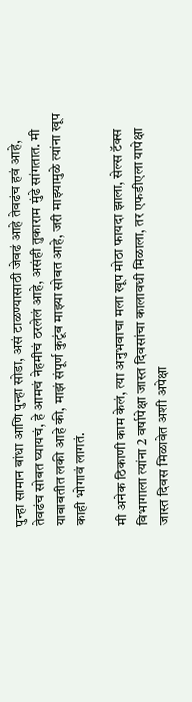पुन्हा सामान बांधा आणि पुन्हा सोडा, असं टाळण्यासाठी जेवढं आहे तेवढंच हवं आहे, तेवढंच सोबत घ्यायचं, हे आमचं नेहमीचं ठरलेलं आहे, असंही तुकाराम मुंढे सांगतात. मी याबाबतीत लकी आहे की, माझं संपूर्ण कुटूंब माझ्या सोबत आहे, जरी माझ्यामुळे त्यांना खूप काही भोगावं लागतं.

मी अनेक ठिकाणी काम केलं, त्या अनुभवाचा मला खूप मोठा फायदा झाला, सेल्स टॅक्स विभागाला त्यांना 2 वर्षापेक्षा जास्त दिवसांचा कालावधी मिळाला, तर एफडीएला यापेक्षा जास्त दिवस मिळावेत अशी अपेक्षा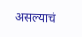असल्याचं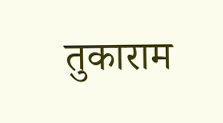तुकाराम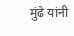मुंढे यांनी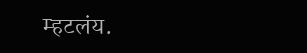म्हटलंय.